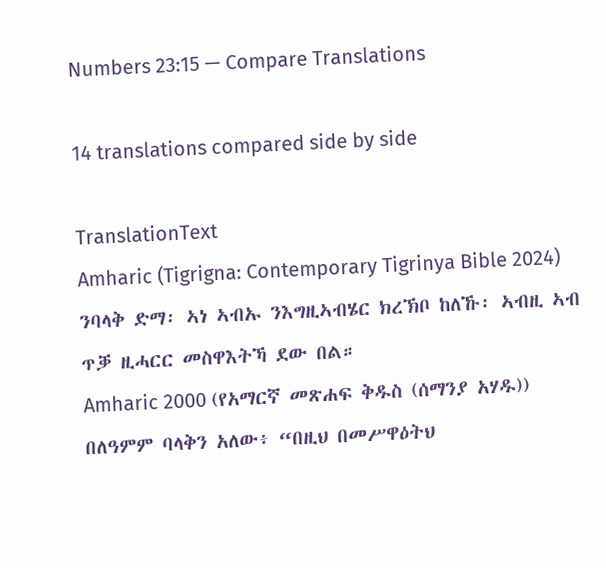Numbers 23:15 — Compare Translations

14 translations compared side by side

TranslationText
Amharic (Tigrigna: Contemporary Tigrinya Bible 2024) ንባላቅ ድማ፡ ኣነ ኣብኡ ንእግዚኣብሄር ክረኽቦ ከለኹ፡ ኣብዚ ኣብ ጥቓ ዚሓርር መስዋእትኻ ደው በል።
Amharic 2000 (የአማርኛ መጽሐፍ ቅዱስ (ሰማንያ አሃዱ)) በለዓምም ባላቅን አለው፥ “በዚህ በመሥዋዕትህ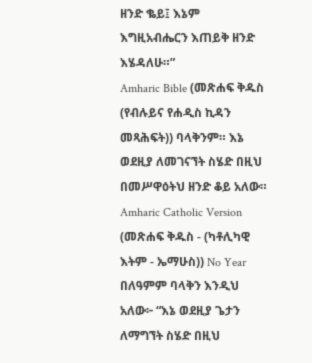ዘንድ ቈይ፤ እኔም እግዚአብሔርን እጠይቅ ዘንድ እሄዳለሁ።”
Amharic Bible (መጽሐፍ ቅዱስ (የብሉይና የሐዲስ ኪዳን መጻሕፍት)) ባላቅንም። እኔ ወደዚያ ለመገናኘት ስሄድ በዚህ በመሥዋዕትህ ዘንድ ቆይ አለው።
Amharic Catholic Version (መጽሐፍ ቅዱስ - (ካቶሊካዊ እትም - ኤማሁስ)) No Year በለዓምም ባላቅን እንዲህ አለው፦ “እኔ ወደዚያ ጌታን ለማግኘት ስሄድ በዚህ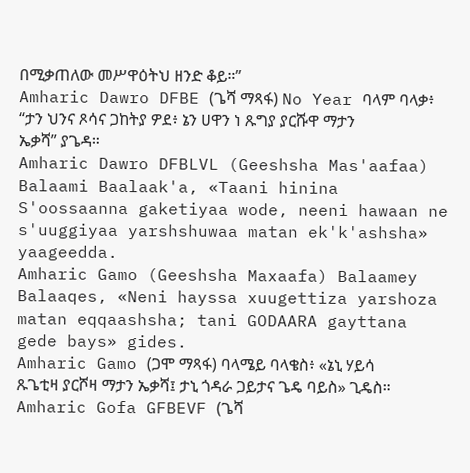በሚቃጠለው መሥዋዕትህ ዘንድ ቆይ።”
Amharic Dawro DFBE (ጌሻ ማጻፋ) No Year ባላም ባላቃ፥ “ታን ህንና ጾሳና ጋከትያ ዎደ፥ ኔን ሀዋን ነ ጹግያ ያርሹዋ ማታን ኤቃሻ” ያጌዳ።
Amharic Dawro DFBLVL (Geeshsha Mas'aafaa) Balaami Baalaak'a, «Taani hinina S'oossaanna gaketiyaa wode, neeni hawaan ne s'uuggiyaa yarshshuwaa matan ek'k'ashsha» yaageedda.
Amharic Gamo (Geeshsha Maxaafa) Balaamey Balaaqes, «Neni hayssa xuugettiza yarshoza matan eqqaashsha; tani GODAARA gayttana gede bays» gides.
Amharic Gamo (ጋሞ ማጻፋ) ባላሜይ ባላቄስ፥ «ኔኒ ሃይሳ ጹጌቲዛ ያርሾዛ ማታን ኤቃሻ፤ ታኒ ጎዳራ ጋይታና ጌዴ ባይስ» ጊዴስ።
Amharic Gofa GFBEVF (ጌሻ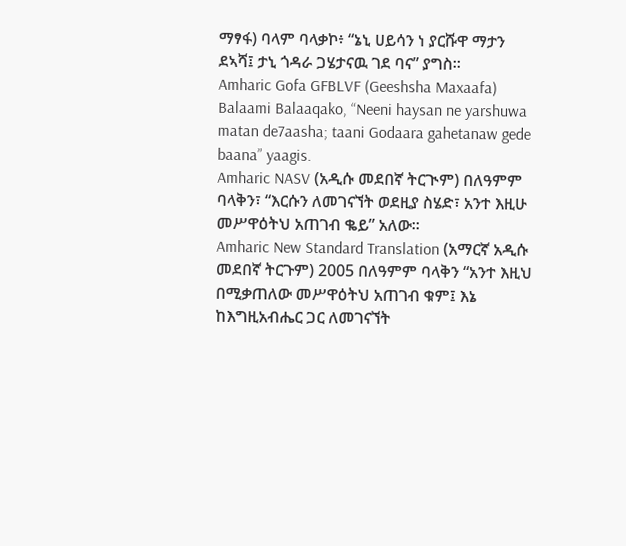ማፃፋ) ባላም ባላቃኮ፥ “ኔኒ ሀይሳን ነ ያርሹዋ ማታን ደኣሻ፤ ታኒ ጎዳራ ጋሄታናዉ ገደ ባና” ያግስ።
Amharic Gofa GFBLVF (Geeshsha Maxaafa) Balaami Balaaqako, “Neeni haysan ne yarshuwa matan de7aasha; taani Godaara gahetanaw gede baana” yaagis.
Amharic NASV (አዲሱ መደበኛ ትርጒም) በለዓምም ባላቅን፣ “እርሱን ለመገናኘት ወደዚያ ስሄድ፣ አንተ እዚሁ መሥዋዕትህ አጠገብ ቈይ” አለው።
Amharic New Standard Translation (አማርኛ አዲሱ መደበኛ ትርጉም) 2005 በለዓምም ባላቅን “አንተ እዚህ በሚቃጠለው መሥዋዕትህ አጠገብ ቁም፤ እኔ ከእግዚአብሔር ጋር ለመገናኘት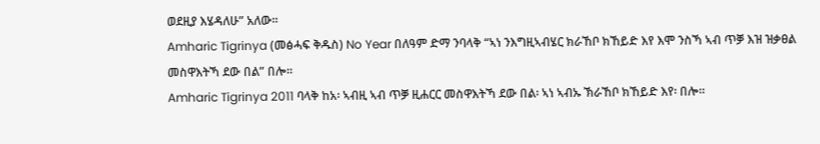ወደዚያ እሄዳለሁ” አለው።
Amharic Tigrinya (መፅሓፍ ቅዱስ) No Year በለዓም ድማ ንባላቅ “ኣነ ንእግዚኣብሄር ክራኸቦ ክኸይድ እየ እሞ ንስኻ ኣብ ጥቓ እዝ ዝቃፀል መስዋእትኻ ደው በል” በሎ።
Amharic Tigrinya 2011 ባላቅ ከአ፡ ኣብዚ ኣብ ጥቓ ዚሐርር መስዋእትኻ ደው በል፡ ኣነ ኣብኡ ኽራኸቦ ክኸይድ እየ፡ በሎ።